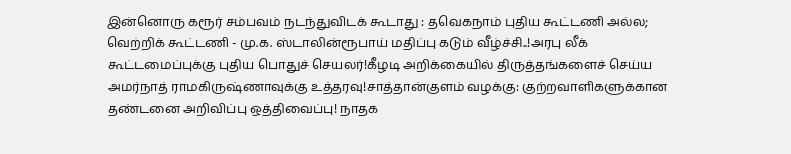இன்னொரு கரூர் சம்பவம் நடந்துவிடக் கூடாது : தவெகநாம் புதிய கூட்டணி அல்ல; வெற்றிக் கூட்டணி - மு.க. ஸ்டாலின்ரூபாய் மதிப்பு கடும் வீழ்ச்சி..!அரபு லீக் கூட்டமைப்புக்கு புதிய பொதுச் செயலர்!கீழடி அறிக்கையில் திருத்தங்களைச் செய்ய அமர்நாத் ராமகிருஷ்ணாவுக்கு உத்தரவு!சாத்தான்குளம் வழக்கு: குற்றவாளிகளுக்கான தண்டனை அறிவிப்பு ஒத்திவைப்பு! நாதக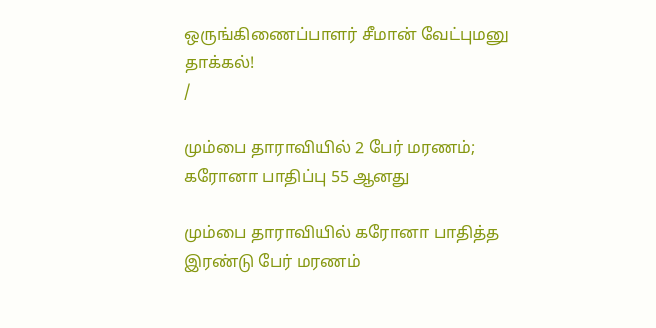ஒருங்கிணைப்பாளர் சீமான் வேட்புமனு தாக்கல்!
/

மும்பை தாராவியில் 2 பேர் மரணம்; கரோனா பாதிப்பு 55 ஆனது

மும்பை தாராவியில் கரோனா பாதித்த இரண்டு பேர் மரணம்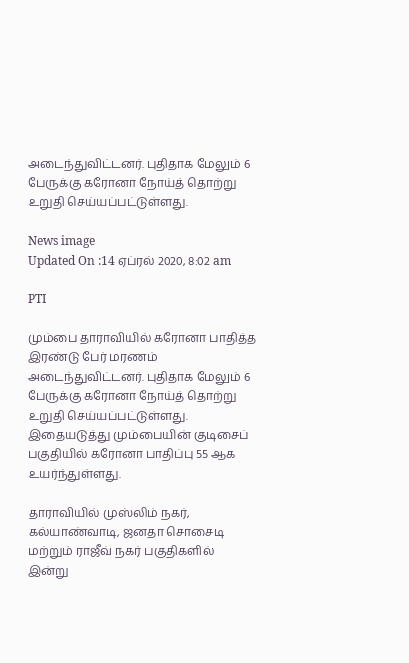அடைந்துவிட்டனர். புதிதாக மேலும் 6 பேருக்கு கரோனா நோய்த் தொற்று உறுதி செய்யப்பட்டுள்ளது.

News image
Updated On :14 ஏப்ரல் 2020, 8:02 am

PTI

மும்பை தாராவியில் கரோனா பாதித்த இரண்டு பேர் மரணம் அடைந்துவிட்டனர். புதிதாக மேலும் 6 பேருக்கு கரோனா நோய்த் தொற்று உறுதி செய்யப்பட்டுள்ளது. இதையடுத்து மும்பையின் குடிசைப் பகுதியில் கரோனா பாதிப்பு 55 ஆக உயர்ந்துள்ளது.

தாராவியில் முஸ்லிம் நகர், கல்யாண்வாடி, ஜனதா சொசைடி மற்றும் ராஜீவ் நகர் பகுதிகளில் இன்று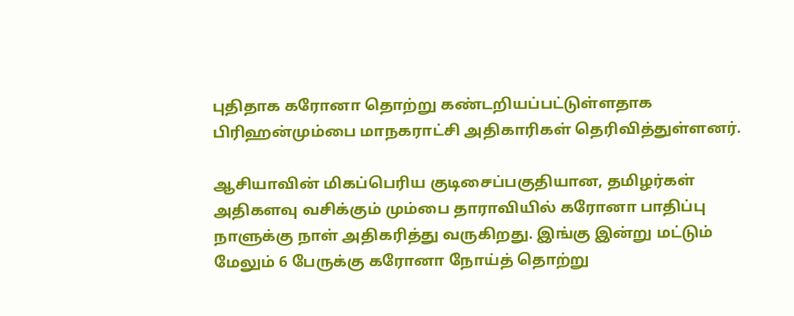புதிதாக கரோனா தொற்று கண்டறியப்பட்டுள்ளதாக பிரிஹன்மும்பை மாநகராட்சி அதிகாரிகள் தெரிவித்துள்ளனர்.

ஆசியாவின் மிகப்பெரிய குடிசைப்பகுதியான, தமிழர்கள் அதிகளவு வசிக்கும் மும்பை தாராவியில் கரோனா பாதிப்பு நாளுக்கு நாள் அதிகரித்து வருகிறது. இங்கு இன்று மட்டும் மேலும் 6 பேருக்கு கரோனா நோய்த் தொற்று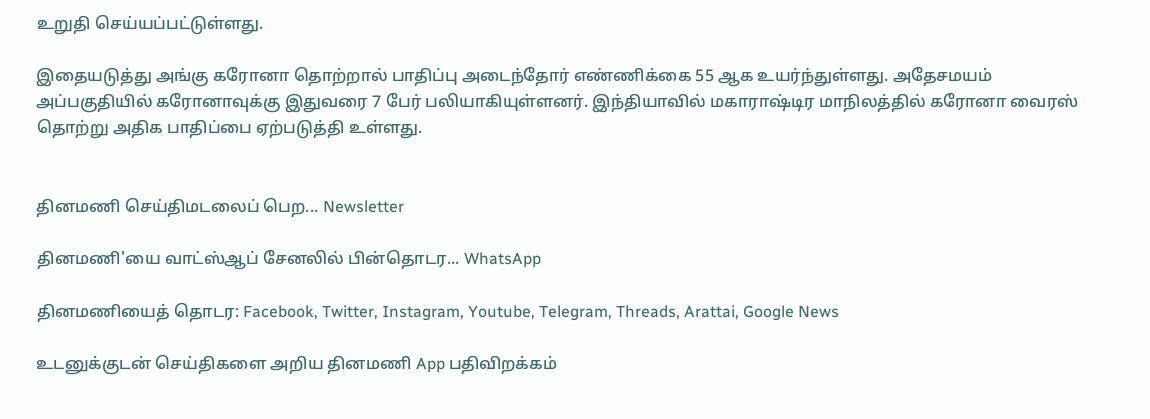உறுதி செய்யப்பட்டுள்ளது.

இதையடுத்து அங்கு கரோனா தொற்றால் பாதிப்பு அடைந்தோர் எண்ணிக்கை 55 ஆக உயர்ந்துள்ளது. அதேசமயம் அப்பகுதியில் கரோனாவுக்கு இதுவரை 7 பேர் பலியாகியுள்ளனர். இந்தியாவில் மகாராஷ்டிர மாநிலத்தில் கரோனா வைரஸ் தொற்று அதிக பாதிப்பை ஏற்படுத்தி உள்ளது.


தினமணி செய்திமடலைப் பெற... Newsletter

தினமணி'யை வாட்ஸ்ஆப் சேனலில் பின்தொடர... WhatsApp

தினமணியைத் தொடர: Facebook, Twitter, Instagram, Youtube, Telegram, Threads, Arattai, Google News

உடனுக்குடன் செய்திகளை அறிய தினமணி App பதிவிறக்கம்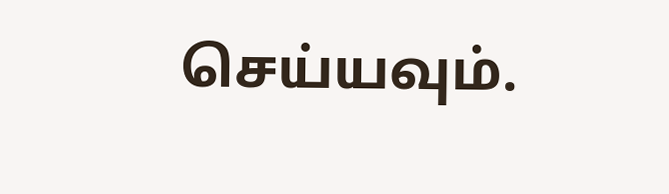செய்யவும்.